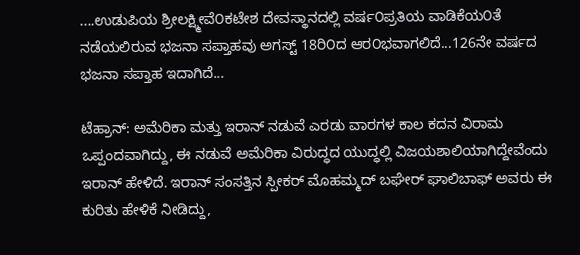....ಉಡುಪಿಯ ಶ್ರೀಲಕ್ಷ್ಮೀವೆ೦ಕಟೇಶ ದೇವಸ್ಥಾನದಲ್ಲಿ ವರ್ಷ೦ಪ್ರತಿಯ ವಾಡಿಕೆಯ೦ತೆ ನಡೆಯಲಿರುವ ಭಜನಾ ಸಪ್ತಾಹವು ಅಗಸ್ಟ್ 18ರಿ೦ದ ಆರ೦ಭವಾಗಲಿದೆ...126ನೇ ವರ್ಷದ ಭಜನಾ ಸಪ್ತಾಹ ಇದಾಗಿದೆ...

ಟೆಹ್ರಾನ್: ಅಮೆರಿಕಾ ಮತ್ತು ಇರಾನ್ ನಡುವೆ ಎರಡು ವಾರಗಳ ಕಾಲ ಕದನ ವಿರಾಮ ಒಪ್ಪಂದವಾಗಿದ್ದು, ಈ ನಡುವೆ ಅಮೆರಿಕಾ ವಿರುದ್ಧದ ಯುದ್ಧಲ್ಲಿ ವಿಜಯಶಾಲಿಯಾಗಿದ್ದೇವೆಂದು ಇರಾನ್ ಹೇಳಿದೆ. ಇರಾನ್ ಸಂಸತ್ತಿನ ಸ್ಪೀಕರ್ ಮೊಹಮ್ಮದ್ ಬಘೇರ್ ಘಾಲಿಬಾಫ್ ಅವರು ಈ ಕುರಿತು ಹೇಳಿಕೆ ನೀಡಿದ್ದು,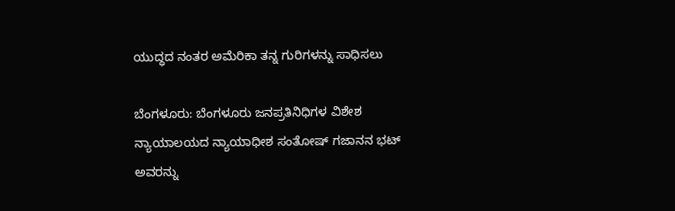ಯುದ್ಧದ ನಂತರ ಅಮೆರಿಕಾ ತನ್ನ ಗುರಿಗಳನ್ನು ಸಾಧಿಸಲು

ಬೆಂಗಳೂರು: ಬೆಂಗಳೂರು ಜನಪ್ರತಿನಿಧಿಗಳ ವಿಶೇಶ ನ್ಯಾಯಾಲಯದ ನ್ಯಾಯಾಧೀಶ ಸಂತೋಷ್ ಗಜಾನನ ಭಟ್ ಅವರನ್ನು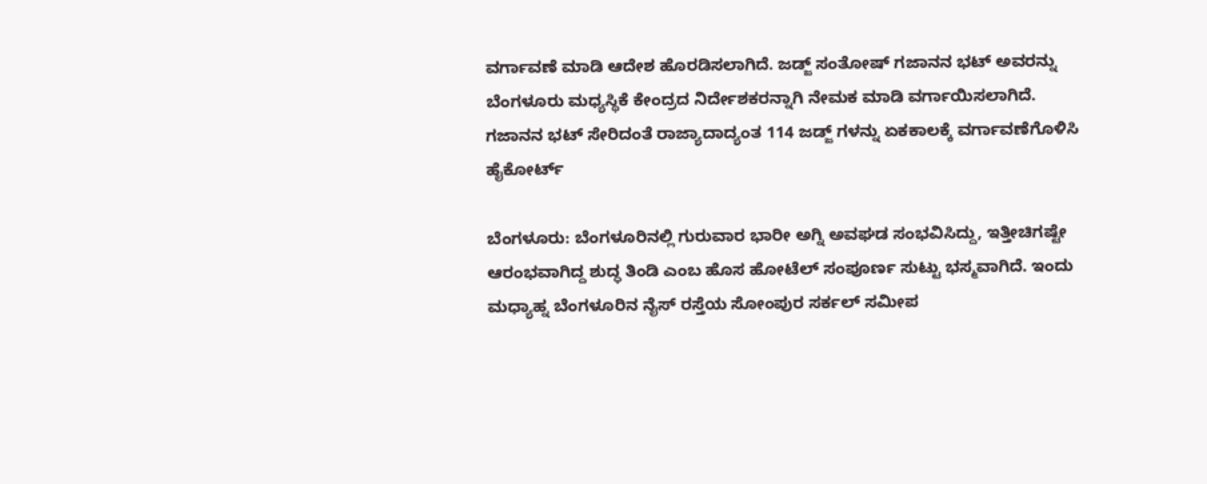ವರ್ಗಾವಣೆ ಮಾಡಿ ಆದೇಶ ಹೊರಡಿಸಲಾಗಿದೆ. ಜಡ್ಜ್ ಸಂತೋಷ್ ಗಜಾನನ ಭಟ್ ಅವರನ್ನು ಬೆಂಗಳೂರು ಮಧ್ಯಸ್ಥಿಕೆ ಕೇಂದ್ರದ ನಿರ್ದೇಶಕರನ್ನಾಗಿ ನೇಮಕ ಮಾಡಿ ವರ್ಗಾಯಿಸಲಾಗಿದೆ. ಗಜಾನನ ಭಟ್ ಸೇರಿದಂತೆ ರಾಜ್ಯಾದಾದ್ಯಂತ 114 ಜಡ್ಜ್ ಗಳನ್ನು ಏಕಕಾಲಕ್ಕೆ ವರ್ಗಾವಣೆಗೊಳಿಸಿ ಹೈಕೋರ್ಟ್

ಬೆಂಗಳೂರು: ಬೆಂಗಳೂರಿನಲ್ಲಿ ಗುರುವಾರ ಭಾರೀ ಅಗ್ನಿ ಅವಘಡ ಸಂಭವಿಸಿದ್ದು, ಇತ್ತೀಚಿಗಷ್ಟೇ ಆರಂಭವಾಗಿದ್ದ ಶುದ್ಧ ತಿಂಡಿ ಎಂಬ ಹೊಸ ಹೋಟೆಲ್ ಸಂಪೂರ್ಣ ಸುಟ್ಟು ಭಸ್ಮವಾಗಿದೆ. ಇಂದು ಮಧ್ಯಾಹ್ನ ಬೆಂಗಳೂರಿನ ನೈಸ್ ರಸ್ತೆಯ ಸೋಂಪುರ ಸರ್ಕಲ್ ಸಮೀಪ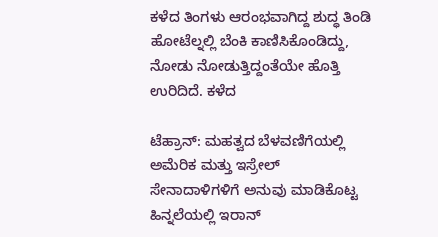ಕಳೆದ ತಿಂಗಳು ಆರಂಭವಾಗಿದ್ದ ಶುದ್ಧ ತಿಂಡಿ ಹೋಟೆಲ್ನಲ್ಲಿ ಬೆಂಕಿ ಕಾಣಿಸಿಕೊಂಡಿದ್ದು, ನೋಡು ನೋಡುತ್ತಿದ್ದಂತೆಯೇ ಹೊತ್ತಿ ಉರಿದಿದೆ. ಕಳೆದ

ಟೆಹ್ರಾನ್: ಮಹತ್ವದ ಬೆಳವಣಿಗೆಯಲ್ಲಿ ಅಮೆರಿಕ ಮತ್ತು ಇಸ್ರೇಲ್ ಸೇನಾದಾಳಿಗಳಿಗೆ ಅನುವು ಮಾಡಿಕೊಟ್ಟ ಹಿನ್ನಲೆಯಲ್ಲಿ ಇರಾನ್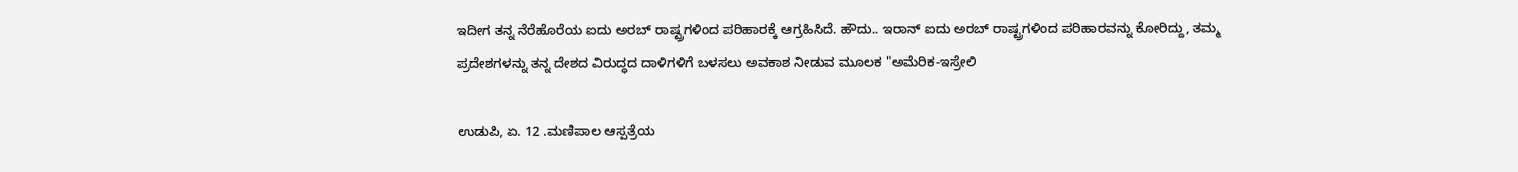ಇದೀಗ ತನ್ನ ನೆರೆಹೊರೆಯ ಐದು ಅರಬ್ ರಾಷ್ಟ್ರಗಳಿಂದ ಪರಿಹಾರಕ್ಕೆ ಆಗ್ರಹಿಸಿದೆ. ಹೌದು.. ಇರಾನ್ ಐದು ಅರಬ್ ರಾಷ್ಟ್ರಗಳಿಂದ ಪರಿಹಾರವನ್ನು ಕೋರಿದ್ದು, ತಮ್ಮ ಪ್ರದೇಶಗಳನ್ನು ತನ್ನ ದೇಶದ ವಿರುದ್ಧದ ದಾಳಿಗಳಿಗೆ ಬಳಸಲು ಅವಕಾಶ ನೀಡುವ ಮೂಲಕ "ಅಮೆರಿಕ-ಇಸ್ರೇಲಿ

ಉಡುಪಿ, ಏ. 12 .ಮಣಿಪಾಲ ಆಸ್ಪತ್ರೆಯ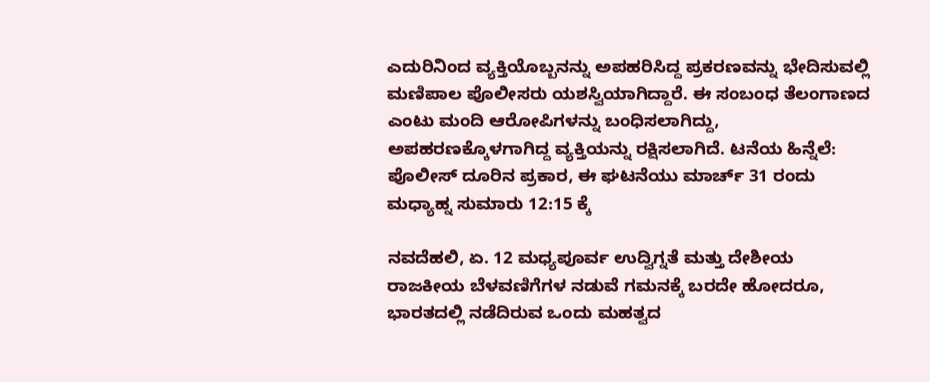ಎದುರಿನಿಂದ ವ್ಯಕ್ತಿಯೊಬ್ಬನನ್ನು ಅಪಹರಿಸಿದ್ದ ಪ್ರಕರಣವನ್ನು ಭೇದಿಸುವಲ್ಲಿ ಮಣಿಪಾಲ ಪೊಲೀಸರು ಯಶಸ್ವಿಯಾಗಿದ್ದಾರೆ. ಈ ಸಂಬಂಧ ತೆಲಂಗಾಣದ ಎಂಟು ಮಂದಿ ಆರೋಪಿಗಳನ್ನು ಬಂಧಿಸಲಾಗಿದ್ದು, ಅಪಹರಣಕ್ಕೊಳಗಾಗಿದ್ದ ವ್ಯಕ್ತಿಯನ್ನು ರಕ್ಷಿಸಲಾಗಿದೆ. ಟನೆಯ ಹಿನ್ನೆಲೆ: ಪೊಲೀಸ್ ದೂರಿನ ಪ್ರಕಾರ, ಈ ಘಟನೆಯು ಮಾರ್ಚ್ 31 ರಂದು ಮಧ್ಯಾಹ್ನ ಸುಮಾರು 12:15 ಕ್ಕೆ

ನವದೆಹಲಿ, ಏ. 12 ಮಧ್ಯಪೂರ್ವ ಉದ್ವಿಗ್ನತೆ ಮತ್ತು ದೇಶೀಯ ರಾಜಕೀಯ ಬೆಳವಣಿಗೆಗಳ ನಡುವೆ ಗಮನಕ್ಕೆ ಬರದೇ ಹೋದರೂ, ಭಾರತದಲ್ಲಿ ನಡೆದಿರುವ ಒಂದು ಮಹತ್ವದ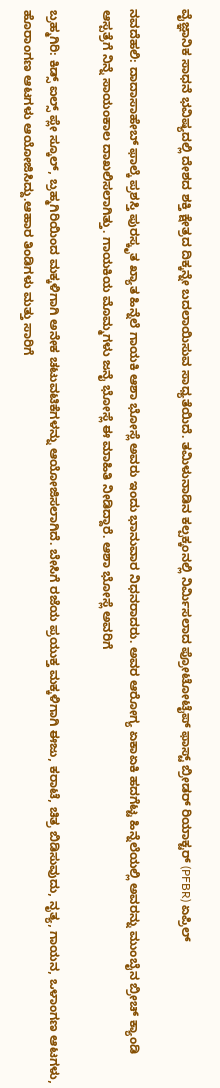ವೈಜ್ಞಾನಿಕ ಸಾಧನೆ ಭವಿಷ್ಯದಲ್ಲಿ ದೇಶದ ಶಕ್ತಿ ಕ್ಷೇತ್ರದ ದಿಕ್ಕನ್ನೇ ಬದಲಾಯಿಸುವ ಸಾಧ್ಯತೆಯಿದೆ. ತಮಿಳುನಾಡಿನ ಕಲ್ಪಕ್ಕಂನಲ್ಲಿ ನಿರ್ಮಿಸಲಾದ ಪ್ರೋಟೋಟೈಪ್ ಫಾಸ್ಟ್ ಬ್ರೀಡರ್ ರಿಯಾಕ್ಟರ್ (PFBR) ಏಪ್ರಿಲ್

ನವದೆಹಲಿ: ದಾದಾಸಾಹೇಬ್ ಫಾಲ್ಕೆ ಪ್ರಶಸ್ತಿ ಪುರಸ್ಕೃತ ಖ್ಯಾತ ಹಿನ್ನೆಲೆ ಗಾಯಕಿ ಆಶಾ ಭೋಸ್ಲೆ ಅವರು ಇಂದು ಭಾನುವಾರ ನಿಧನರಾದರು. ಅವರ ಆರೋಗ್ಯ ಏಕಾಏಕಿ ಹದಗೆಟ್ಟ ಹಿನ್ನೆಲೆಯಲ್ಲಿ ಅವರನ್ನು ಮುಂಬೈನ ಬ್ರೀಚ್ ಕ್ಯಾಂಡಿ ಆಸ್ಪತ್ರೆಗೆ ನಿನ್ನೆ ಸಾಯಂಕಾಲ ದಾಖಲಿಸಲಾಗಿತ್ತು. ಗಾಯಕಿಯ ಮೊಮ್ಮಗಳು ಜನೈ ಭೋಸ್ಲೆ ಈ ಮಾಹಿತಿ ನೀಡಿದ್ದಾರೆ. ಆಶಾ ಭೋಸ್ಲೆ ಅವರಿಗೆ

ಬ್ರಹ್ಮಗಿರಿ: ಕಿಡ್ಸ್ ಐಲ್ಸ್ ಪ್ಲೇ ಸ್ಕೂಲ್, ಬ್ರಹ್ಮಗಿರಿಯಿಂದ ಮಕ್ಕಳಿಗಾಗಿ ಅನೇಕ ಚಟುವಟಿಕೆಗಳನ್ನು ಆಯೋಜಿಸಲಾಗಿದೆ. ಬೇಸಿಗೆ ರಜೆಯ ಪ್ರಯುಕ್ತ ಮಕ್ಕಳಿಗಾಗಿ ಈಜು, ಕರಾಟೆ, ಚಿತ್ರ ಬಿಡಿಸುವುದು, ನೃತ್ಯ, ಗಾಯನ, ಒಳಾಂಗಣ ಆಟಗಳು, ಹೊರಾಂಗಣ ಆಟಗಳು ಆಯೋಜಿಸಿದ್ದು.ಆಹಾರ ತಿಂಡಿಗಳು ಮತ್ತು ಸಾರಿಗೆ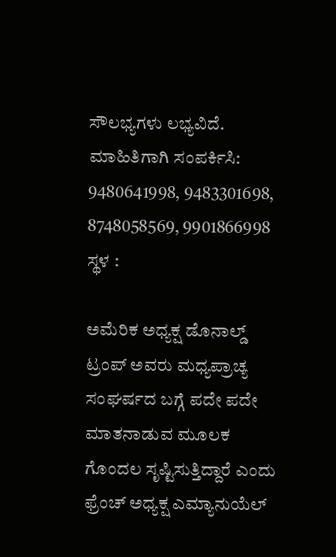ಸೌಲಭ್ಯಗಳು ಲಭ್ಯವಿದೆ. ಮಾಹಿತಿಗಾಗಿ ಸಂಪರ್ಕಿಸಿ: 9480641998, 9483301698, 8748058569, 9901866998 ಸ್ಥಳ :

ಅಮೆರಿಕ ಅಧ್ಯಕ್ಷ ಡೊನಾಲ್ಡ್ ಟ್ರಂಪ್ ಅವರು ಮಧ್ಯಪ್ರಾಚ್ಯ ಸಂಘರ್ಷದ ಬಗ್ಗೆ ಪದೇ ಪದೇ ಮಾತನಾಡುವ ಮೂಲಕ ಗೊಂದಲ ಸೃಷ್ಟಿಸುತ್ತಿದ್ದಾರೆ ಎಂದು ಫ್ರೆಂಚ್ ಅಧ್ಯಕ್ಷ ಎಮ್ಯಾನುಯೆಲ್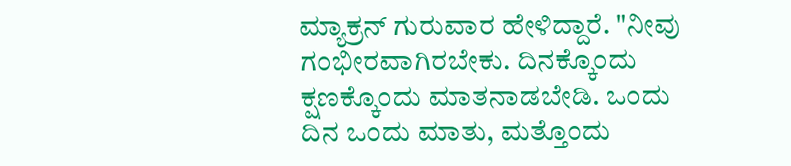ಮ್ಯಾಕ್ರನ್ ಗುರುವಾರ ಹೇಳಿದ್ದಾರೆ. "ನೀವು ಗಂಭೀರವಾಗಿರಬೇಕು. ದಿನಕ್ಕೊಂದು ಕ್ಷಣಕ್ಕೊಂದು ಮಾತನಾಡಬೇಡಿ. ಒಂದು ದಿನ ಒಂದು ಮಾತು, ಮತ್ತೊಂದು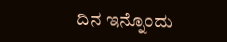ದಿನ ಇನ್ನೊಂದು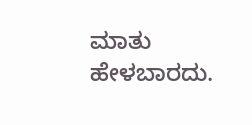ಮಾತು ಹೇಳಬಾರದು.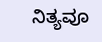ನಿತ್ಯವೂ